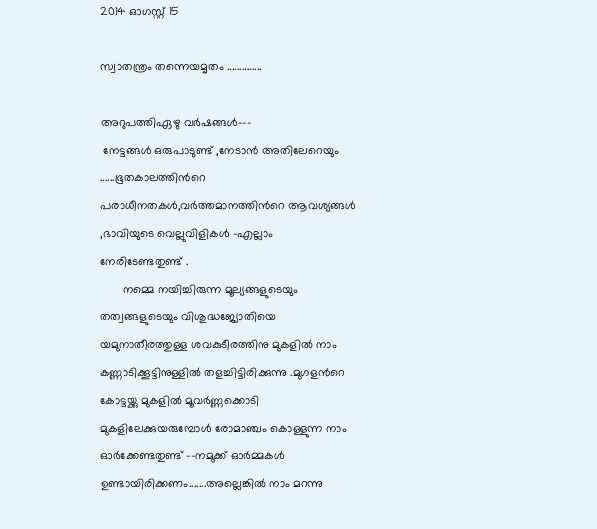2014 ഓഗസ്റ്റ് 15

സ്വാതന്ത്രം തന്നെയമൃതം ..............

അറുപത്തിഏഴു വര്‍ഷങ്ങള്‍---
 നേട്ടങ്ങള്‍ ഒരുപാടുണ്ട് ,നേടാന്‍ അതിലേറെയും ......ഭൂതകാലത്തിന്‍റെ പരാധീനതകള്‍,വര്‍ത്തമാനത്തിന്‍റെ ആവശ്യങ്ങള്‍ ,ഭാവിയുടെ വെല്ലുവിളികള്‍ -എല്ലാം നേരിടേണ്ടതുണ്ട് .
       നമ്മെ നയിച്ചിരുന്ന മൂല്യങ്ങളുടെയും തത്വങ്ങളുടെയും വിശുദ്ധജ്യോതിയെ യമുനാതീരത്തുള്ള ശവകുടീരത്തിനു മുകളില്‍ നാം കണ്ണാടിക്കൂട്ടിനുള്ളില്‍ തളച്ചിട്ടിരിക്കുന്നു .മുഗളന്‍റെ കോട്ടയ്ക്കു മുകളില്‍ മൂവര്‍ണ്ണക്കൊടി മുകളിലേക്കുയരുമ്പോള്‍ രോമാഞ്ചം കൊള്ളുന്ന നാം ഓര്‍ക്കേണ്ടതുണ്ട് --നമുക്ക് ഓര്‍മ്മകള്‍ ഉണ്ടായിരിക്കണം.......അല്ലെങ്കില്‍ നാം മറന്നു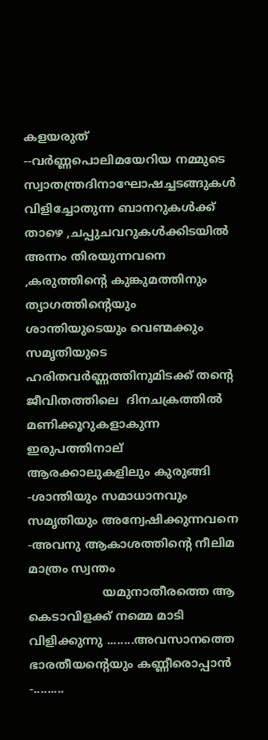കളയരുത് --വര്‍ണ്ണപൊലിമയേറിയ നമ്മുടെ സ്വാതന്ത്രദിനാഘോഷച്ചടങ്ങുകള്‍ വിളിച്ചോതുന്ന ബാനറുകള്‍ക്ക് താഴെ ,ചപ്പുചവറുകള്‍ക്കിടയില്‍ അന്നം തിരയുന്നവനെ ,കരുത്തിന്‍റെ കുങ്കുമത്തിനും ത്യാഗത്തിന്‍റെയും ശാന്തിയുടെയും വെണ്മക്കും സമൃതിയുടെ  ഹരിതവര്‍ണ്ണത്തിനുമിടക്ക് തന്‍റെ ജീവിതത്തിലെ  ദിനചക്രത്തില്‍ മണിക്കൂറുകളാകുന്ന ഇരുപത്തിനാല് ആരക്കാലുകളിലും കുരുങ്ങി -ശാന്തിയും സമാധാനവും സമൃതിയും അന്വേഷിക്കുന്നവനെ -അവനു ആകാശത്തിന്‍റെ നീലിമ മാത്രം സ്വന്തം
                    യമുനാതീരത്തെ ആ കെടാവിളക്ക് നമ്മെ മാടി വിളിക്കുന്നു ........അവസാനത്തെ ഭാരതീയന്‍റെയും കണ്ണീരൊപ്പാന്‍ -.........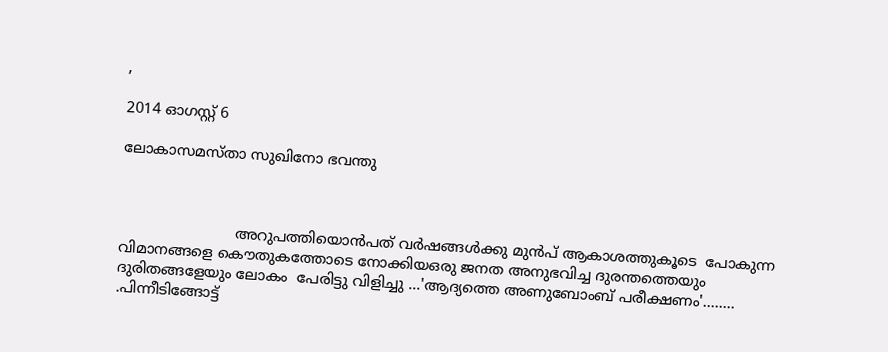,

2014 ഓഗസ്റ്റ് 6

ലോകാസമസ്താ സുഖിനോ ഭവന്തു



                         അറുപത്തിയൊന്‍പത് വര്‍ഷങ്ങള്‍ക്കു മുന്‍പ് ആകാശത്തുകൂടെ  പോകുന്ന വിമാനങ്ങളെ കൌതുകത്തോടെ നോക്കിയഒരു ജനത അനുഭവിച്ച ദുരന്തത്തെയും ദുരിതങ്ങളേയും ലോകം  പേരിട്ടു വിളിച്ചു ...'ആദ്യത്തെ അണുബോംബ് പരീക്ഷണം'........ .പിന്നീടിങ്ങോട്ട്‌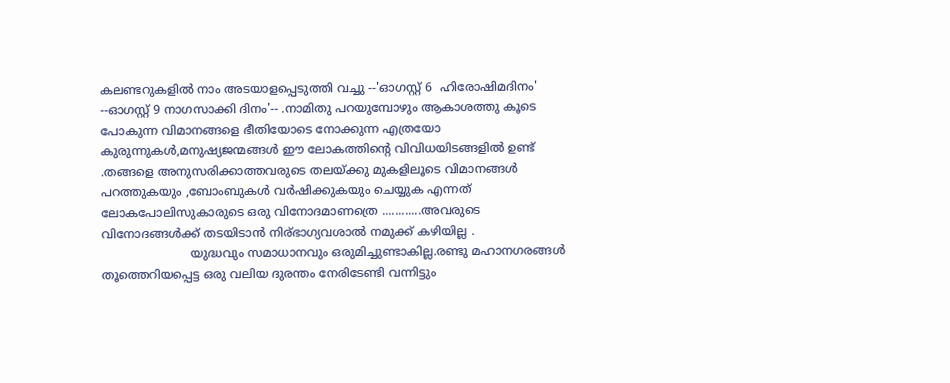കലണ്ടറുകളില്‍ നാം അടയാളപ്പെടുത്തി വച്ചു --'ഓഗസ്റ്റ്‌ 6  ഹിരോഷിമദിനം' --ഓഗസ്റ്റ്‌ 9 നാഗസാക്കി ദിനം'-- .നാമിതു പറയുമ്പോഴും ആകാശത്തു കൂടെ പോകുന്ന വിമാനങ്ങളെ ഭീതിയോടെ നോക്കുന്ന എത്രയോ കുരുന്നുകള്‍,മനുഷ്യജന്മങ്ങള്‍ ഈ ലോകത്തിന്‍റെ വിവിധയിടങ്ങളില്‍ ഉണ്ട് .തങ്ങളെ അനുസരിക്കാത്തവരുടെ തലയ്ക്കു മുകളിലൂടെ വിമാനങ്ങള്‍ പറത്തുകയും ,ബോംബുകള്‍ വര്‍ഷിക്കുകയും ചെയ്യുക എന്നത് ലോകപോലിസുകാരുടെ ഒരു വിനോദമാണത്രെ ............അവരുടെ വിനോദങ്ങള്‍ക്ക് തടയിടാന്‍ നിര്ഭാഗ്യവശാല്‍ നമുക്ക് കഴിയില്ല .
                        യുദ്ധവും സമാധാനവും ഒരുമിച്ചുണ്ടാകില്ല.രണ്ടു മഹാനഗരങ്ങള്‍ തൂത്തെറിയപ്പെട്ട ഒരു വലിയ ദുരന്തം നേരിടേണ്ടി വന്നിട്ടും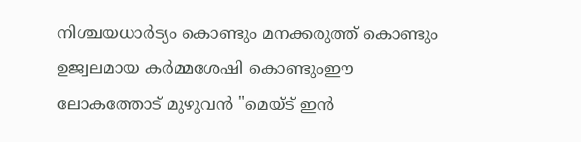നിശ്ചയധാര്‍ട്യം കൊണ്ടും മനക്കരുത്ത് കൊണ്ടും ഉജ്വലമായ കര്‍മ്മശേഷി കൊണ്ടുംഈ ലോകത്തോട്‌ മുഴുവന്‍ "മെയ്‌ട് ഇന്‍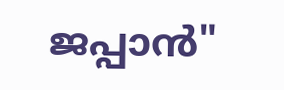ജപ്പാന്‍"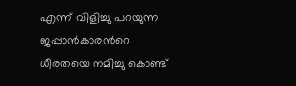എന്ന് വിളിച്ചു പറയുന്ന ജപ്പാന്‍കാരന്‍റെ ധീരതയെ നമിച്ചു കൊണ്ട്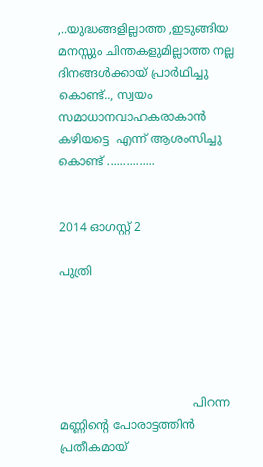,..യുദ്ധങ്ങളില്ലാത്ത ,ഇടുങ്ങിയ മനസ്സും ചിന്തകളുമില്ലാത്ത നല്ല ദിനങ്ങള്‍ക്കായ് പ്രാര്‍ഥിച്ചു കൊണ്ട്.., സ്വയം സമാധാനവാഹകരാകാന്‍ കഴിയട്ടെ  എന്ന് ആശംസിച്ചു കൊണ്ട് ...............


2014 ഓഗസ്റ്റ് 2

പുത്രി





                                    പിറന്ന മണ്ണിന്‍റെ പോരാട്ടത്തിന്‍ പ്രതീകമായ്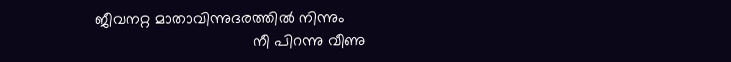ജീവനറ്റ മാതാവിന്നുദരത്തില്‍ നിന്നും
                                    നീ പിറന്നു വീണു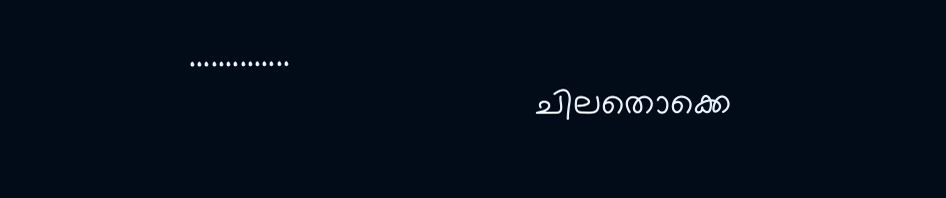..............
                                    ചിലതൊക്കെ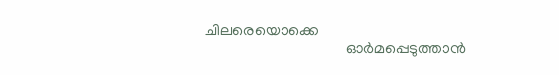ചിലരെയൊക്കെ
                                    ഓര്‍മപ്പെടുത്താന്‍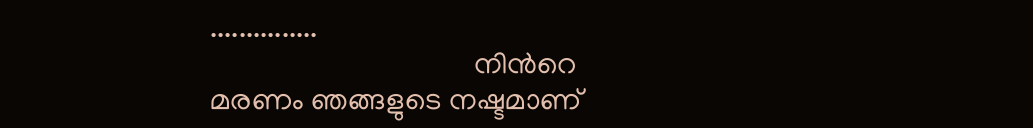...............
                                    നിന്‍റെ മരണം ഞങ്ങളുടെ നഷ്ടമാണ്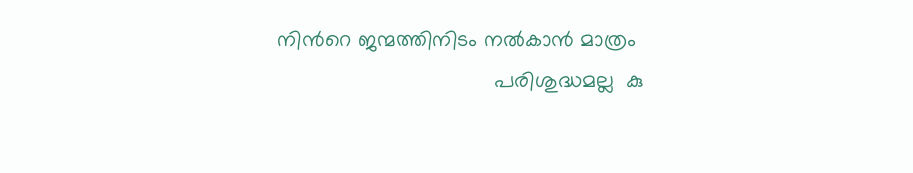നിന്‍റെ ജന്മത്തിനിടം നല്‍കാന്‍ മാത്രം
                                    പരിശുദ്ധമല്ല  കു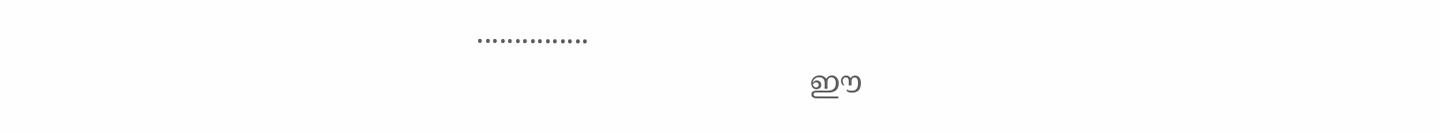...............
                                    ഈ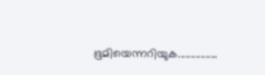ഭൂമിയെന്നറിയുക................